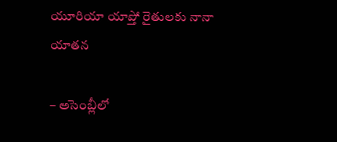యూరియా యాప్తో రైతులకు నానా యాతన

– అసెంబ్లీలో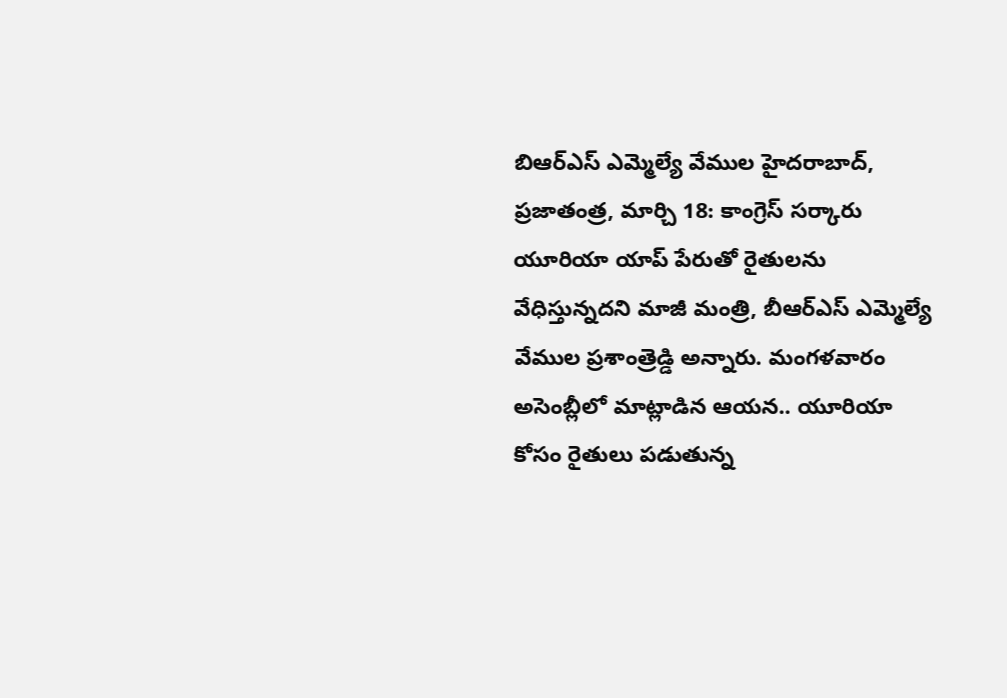బిఆర్ఎస్ ఎమ్మెల్యే వేముల హైదరాబాద్, ప్రజాతంత్ర, మార్చి 18: కాంగ్రెస్ సర్కారు యూరియా యాప్ పేరుతో రైతులను వేధిస్తున్నదని మాజీ మంత్రి, బీఆర్ఎస్ ఎమ్మెల్యే వేముల ప్రశాంత్రెడ్డి అన్నారు. మంగళవారం అసెంబ్లీలో మాట్లాడిన ఆయన.. యూరియా కోసం రైతులు పడుతున్న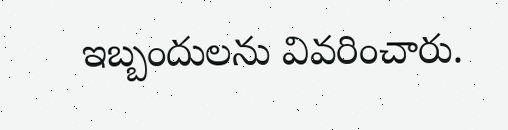ఇబ్బందులను వివరించారు.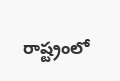రాష్ట్రంలో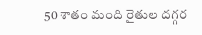50 శాతం మంది రైతుల దగ్గర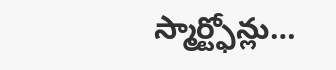స్మార్ట్ఫోన్లు…